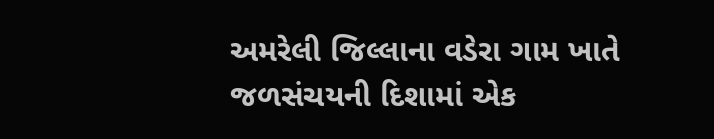અમરેલી જિલ્લાના વડેરા ગામ ખાતે જળસંચયની દિશામાં એક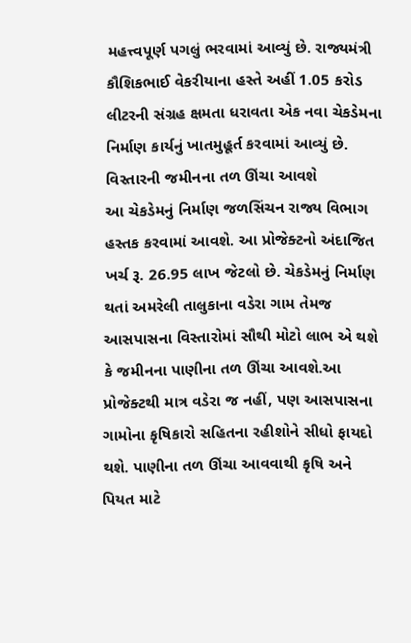મહત્ત્વપૂર્ણ પગલું ભરવામાં આવ્યું છે. રાજ્યમંત્રી કૌશિકભાઈ વેકરીયાના હસ્તે અહીં 1.05 કરોડ લીટરની સંગ્રહ ક્ષમતા ધરાવતા એક નવા ચેકડેમના નિર્માણ કાર્યનું ખાતમુહૂર્ત કરવામાં આવ્યું છે.
વિસ્તારની જમીનના તળ ઊંચા આવશે
આ ચેકડેમનું નિર્માણ જળસિંચન રાજ્ય વિભાગ હસ્તક કરવામાં આવશે. આ પ્રોજેક્ટનો અંદાજિત ખર્ચ રૂ. 26.95 લાખ જેટલો છે. ચેકડેમનું નિર્માણ થતાં અમરેલી તાલુકાના વડેરા ગામ તેમજ આસપાસના વિસ્તારોમાં સૌથી મોટો લાભ એ થશે કે જમીનના પાણીના તળ ઊંચા આવશે.આ પ્રોજેક્ટથી માત્ર વડેરા જ નહીં, પણ આસપાસના ગામોના કૃષિકારો સહિતના રહીશોને સીધો ફાયદો થશે. પાણીના તળ ઊંચા આવવાથી કૃષિ અને પિયત માટે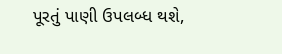પૂરતું પાણી ઉપલબ્ધ થશે,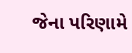જેના પરિણામે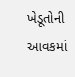ખેડૂતોની આવકમાં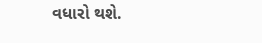વધારો થશે.